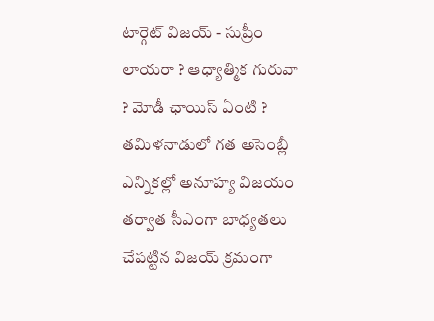టార్గెట్ విజయ్ - సుప్రీం లాయరా ? ఆధ్యాత్మిక గురువా ? మోడీ ఛాయిస్ ఏంటి ?
తమిళనాడులో గత అసెంబ్లీ ఎన్నికల్లో అనూహ్య విజయం తర్వాత సీఎంగా బాధ్యతలు చేపట్టిన విజయ్ క్రమంగా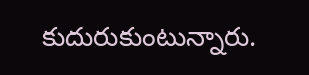కుదురుకుంటున్నారు.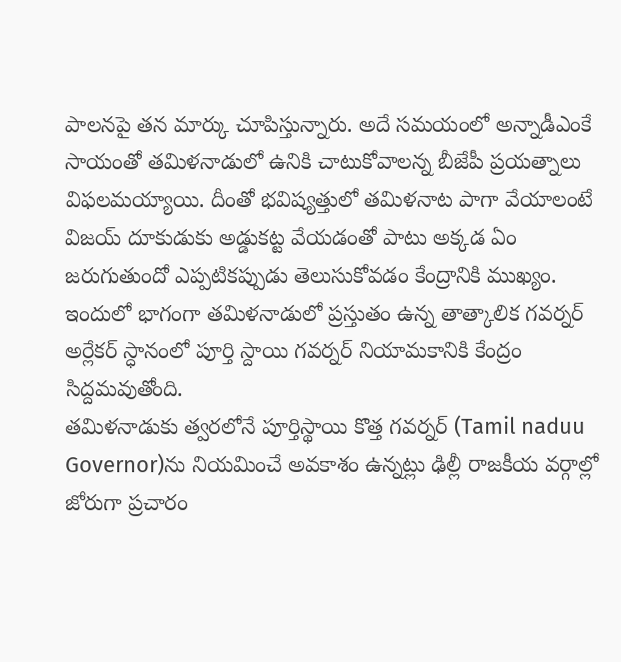పాలనపై తన మార్కు చూపిస్తున్నారు. అదే సమయంలో అన్నాడీఎంకే సాయంతో తమిళనాడులో ఉనికి చాటుకోవాలన్న బీజేపీ ప్రయత్నాలు విఫలమయ్యాయి. దీంతో భవిష్యత్తులో తమిళనాట పాగా వేయాలంటే విజయ్ దూకుడుకు అడ్డుకట్ట వేయడంతో పాటు అక్కడ ఏం జరుగుతుందో ఎప్పటికప్పుడు తెలుసుకోవడం కేంద్రానికి ముఖ్యం. ఇందులో భాగంగా తమిళనాడులో ప్రస్తుతం ఉన్న తాత్కాలిక గవర్నర్ అర్లేకర్ స్ధానంలో పూర్తి స్దాయి గవర్నర్ నియామకానికి కేంద్రం సిద్దమవుతోంది.
తమిళనాడుకు త్వరలోనే పూర్తిస్థాయి కొత్త గవర్నర్ (Tamil naduu Governor)ను నియమించే అవకాశం ఉన్నట్లు ఢిల్లీ రాజకీయ వర్గాల్లో జోరుగా ప్రచారం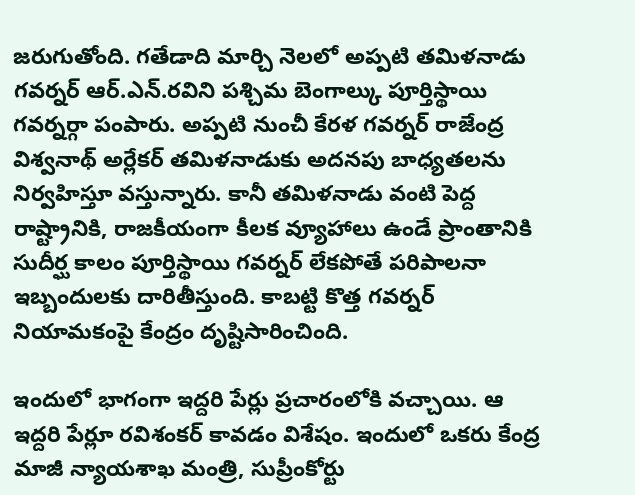జరుగుతోంది. గతేడాది మార్చి నెలలో అప్పటి తమిళనాడు గవర్నర్ ఆర్.ఎన్.రవిని పశ్చిమ బెంగాల్కు పూర్తిస్థాయి గవర్నర్గా పంపారు. అప్పటి నుంచీ కేరళ గవర్నర్ రాజేంద్ర విశ్వనాథ్ అర్లేకర్ తమిళనాడుకు అదనపు బాధ్యతలను నిర్వహిస్తూ వస్తున్నారు. కానీ తమిళనాడు వంటి పెద్ద రాష్ట్రానికి, రాజకీయంగా కీలక వ్యూహాలు ఉండే ప్రాంతానికి సుదీర్ఘ కాలం పూర్తిస్థాయి గవర్నర్ లేకపోతే పరిపాలనా ఇబ్బందులకు దారితీస్తుంది. కాబట్టి కొత్త గవర్నర్ నియామకంపై కేంద్రం దృష్టిసారించింది.

ఇందులో భాగంగా ఇద్దరి పేర్లు ప్రచారంలోకి వచ్చాయి. ఆ ఇద్దరి పేర్లూ రవిశంకర్ కావడం విశేషం. ఇందులో ఒకరు కేంద్ర మాజీ న్యాయశాఖ మంత్రి, సుప్రీంకోర్టు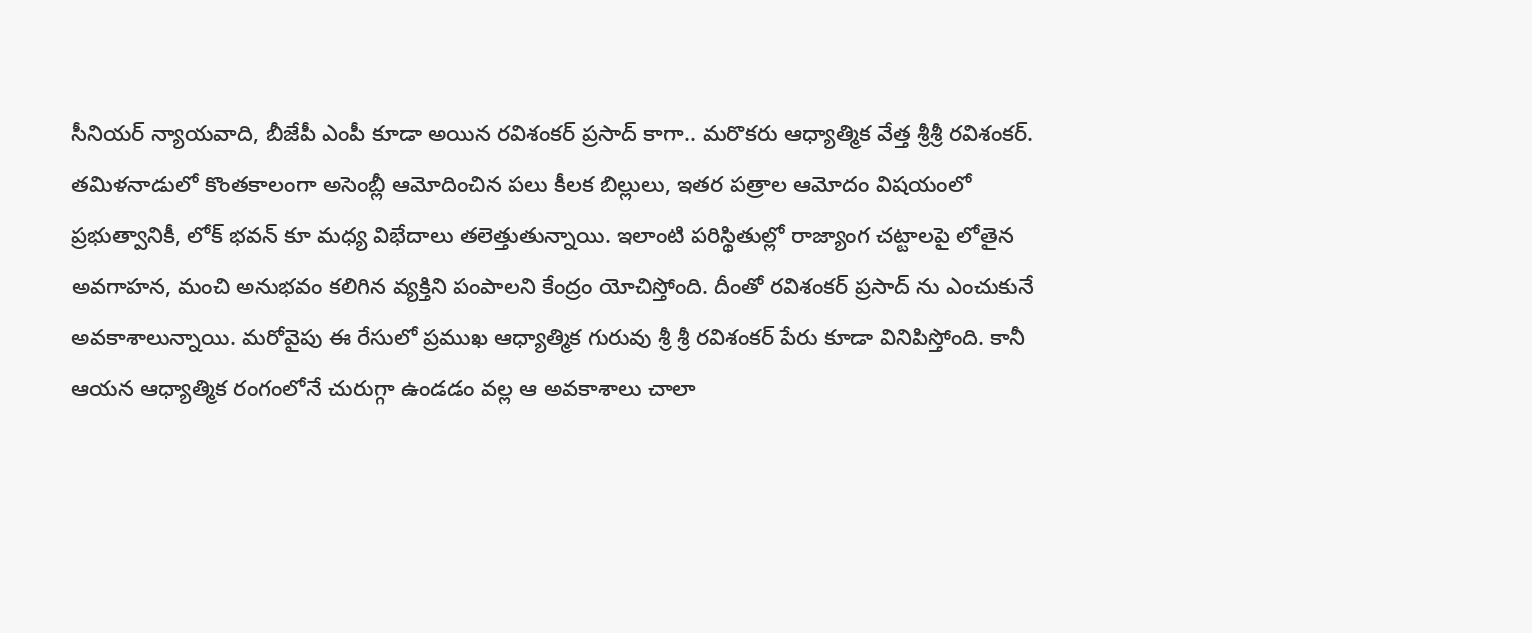సీనియర్ న్యాయవాది, బీజేపీ ఎంపీ కూడా అయిన రవిశంకర్ ప్రసాద్ కాగా.. మరొకరు ఆధ్యాత్మిక వేత్త శ్రీశ్రీ రవిశంకర్. తమిళనాడులో కొంతకాలంగా అసెంబ్లీ ఆమోదించిన పలు కీలక బిల్లులు, ఇతర పత్రాల ఆమోదం విషయంలో ప్రభుత్వానికీ, లోక్ భవన్ కూ మధ్య విభేదాలు తలెత్తుతున్నాయి. ఇలాంటి పరిస్థితుల్లో రాజ్యాంగ చట్టాలపై లోతైన అవగాహన, మంచి అనుభవం కలిగిన వ్యక్తిని పంపాలని కేంద్రం యోచిస్తోంది. దీంతో రవిశంకర్ ప్రసాద్ ను ఎంచుకునే అవకాశాలున్నాయి. మరోవైపు ఈ రేసులో ప్రముఖ ఆధ్యాత్మిక గురువు శ్రీ శ్రీ రవిశంకర్ పేరు కూడా వినిపిస్తోంది. కానీ ఆయన ఆధ్యాత్మిక రంగంలోనే చురుగ్గా ఉండడం వల్ల ఆ అవకాశాలు చాలా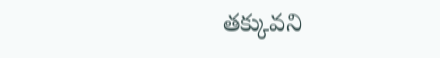తక్కువని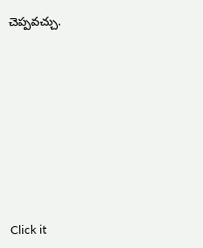చెప్పవచ్చు.












Click it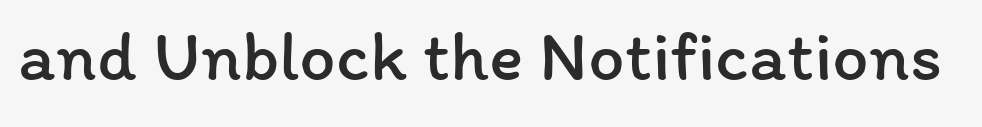and Unblock the Notifications